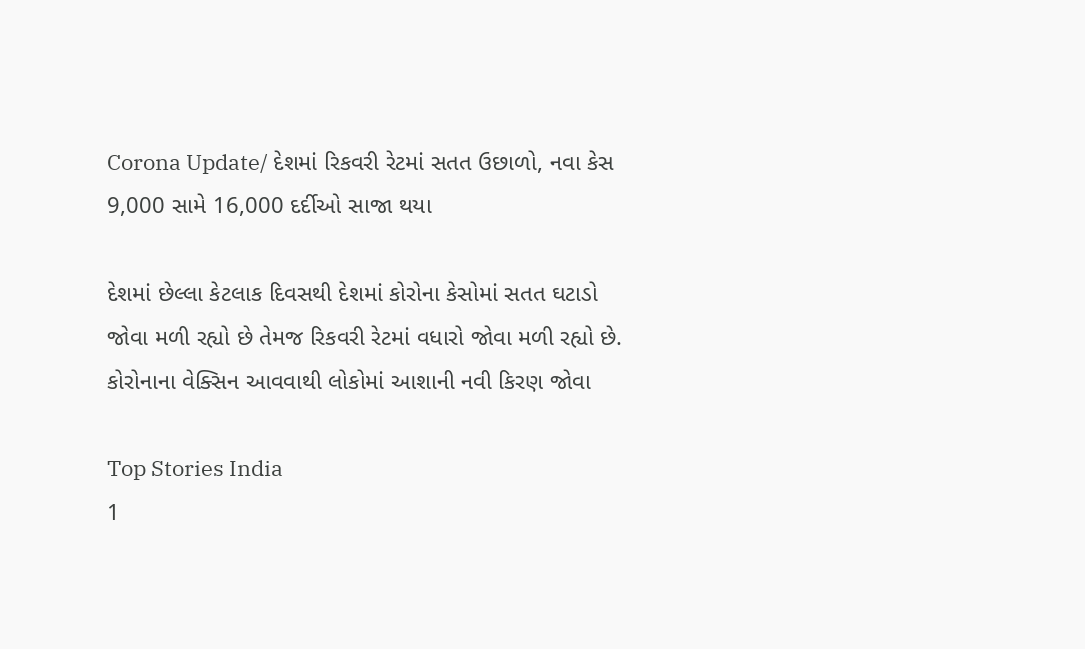Corona Update/ દેશમાં રિકવરી રેટમાં સતત ઉછાળો, નવા કેસ 9,000 સામે 16,000 દર્દીઓ સાજા થયા

દેશમાં છેલ્લા કેટલાક દિવસથી દેશમાં કોરોના કેસોમાં સતત ઘટાડો જોવા મળી રહ્યો છે તેમજ રિકવરી રેટમાં વધારો જોવા મળી રહ્યો છે. કોરોનાના વેક્સિન આવવાથી લોકોમાં આશાની નવી કિરણ જોવા

Top Stories India
1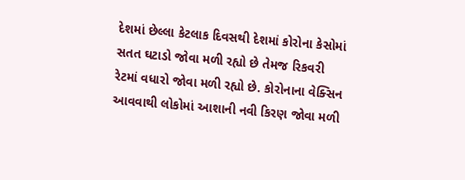દેશમાં છેલ્લા કેટલાક દિવસથી દેશમાં કોરોના કેસોમાં સતત ઘટાડો જોવા મળી રહ્યો છે તેમજ રિકવરી રેટમાં વધારો જોવા મળી રહ્યો છે. કોરોનાના વેક્સિન આવવાથી લોકોમાં આશાની નવી કિરણ જોવા મળી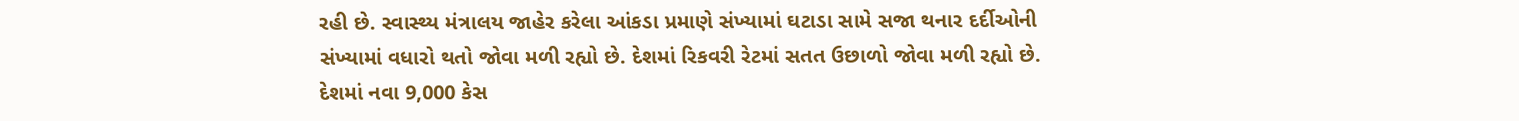રહી છે. સ્વાસ્થ્ય મંત્રાલય જાહેર કરેલા આંકડા પ્રમાણે સંખ્યામાં ઘટાડા સામે સજા થનાર દર્દીઓની સંખ્યામાં વધારો થતો જોવા મળી રહ્યો છે. દેશમાં રિકવરી રેટમાં સતત ઉછાળો જોવા મળી રહ્યો છે. દેશમાં નવા 9,000 કેસ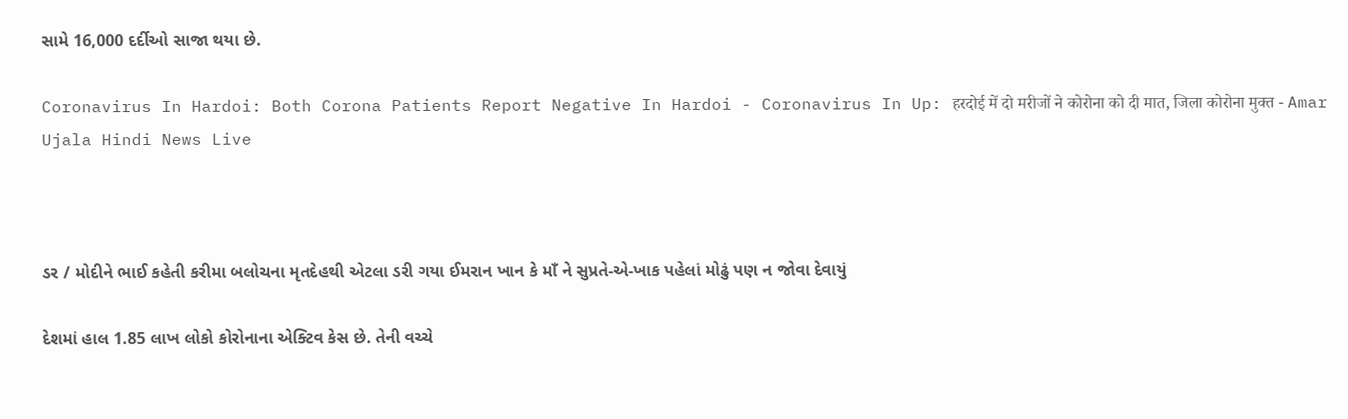સામે 16,000 દર્દીઓ સાજા થયા છે.

Coronavirus In Hardoi: Both Corona Patients Report Negative In Hardoi - Coronavirus In Up: हरदोई में दो मरीजों ने कोरोना को दी मात, जिला कोरोना मुक्त - Amar Ujala Hindi News Live



ડર / મોદીને ભાઈ કહેતી કરીમા બલોચના મૃતદેહથી એટલા ડરી ગયા ઈમરાન ખાન કે માઁ ને સુપ્રતે-એ-ખાક પહેલાં મોઢું પણ ન જોવા દેવાયું

દેશમાં હાલ 1.85 લાખ લોકો કોરોનાના એક્ટિવ કેસ છે. તેની વચ્ચે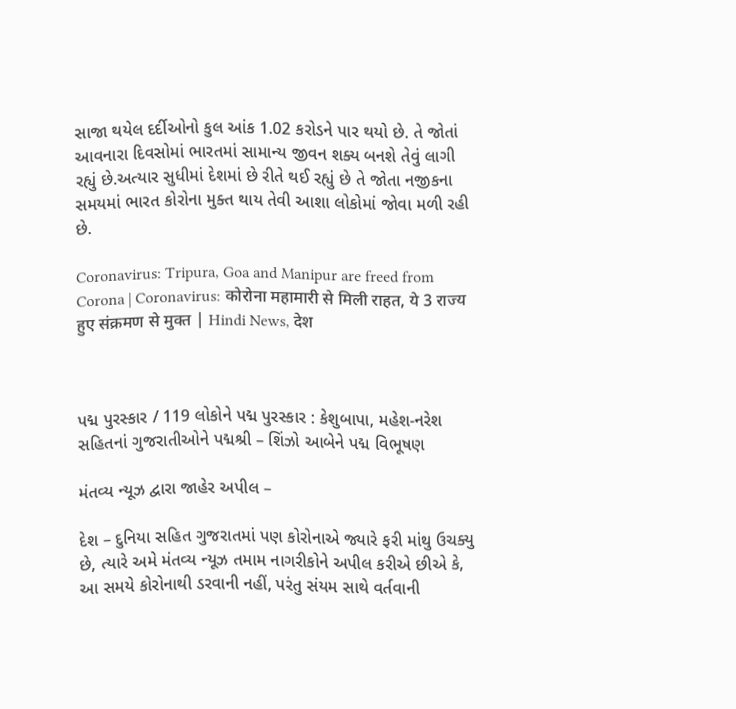સાજા થયેલ દર્દીઓનો કુલ આંક 1.02 કરોડને પાર થયો છે. તે જોતાં આવનારા દિવસોમાં ભારતમાં સામાન્ય જીવન શક્ય બનશે તેવું લાગી રહ્યું છે.અત્યાર સુધીમાં દેશમાં છે રીતે થઈ રહ્યું છે તે જોતા નજીકના સમયમાં ભારત કોરોના મુક્ત થાય તેવી આશા લોકોમાં જોવા મળી રહી છે.

Coronavirus: Tripura, Goa and Manipur are freed from Corona | Coronavirus: कोरोना महामारी से मिली राहत, ये 3 राज्य हुए संक्रमण से मुक्त | Hindi News, देश



પદ્મ પુરસ્કાર / 119 લોકોને પદ્મ પુરસ્કાર : કેશુબાપા, મહેશ-નરેશ સહિતનાં ગુજરાતીઓને પદ્મશ્રી – શિંઝો આબેને પદ્મ વિભૂષણ

મંતવ્ય ન્યૂઝ દ્વારા જાહેર અપીલ –

દેશ – દુનિયા સહિત ગુજરાતમાં પણ કોરોનાએ જ્યારે ફરી માંથુ ઉચક્યુ છે, ત્યારે અમે મંતવ્ય ન્યૂઝ તમામ નાગરીકોને અપીલ કરીએ છીએ કે, આ સમયે કોરોનાથી ડરવાની નહીં, પરંતુ સંયમ સાથે વર્તવાની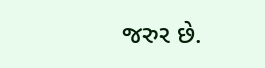જરુર છે.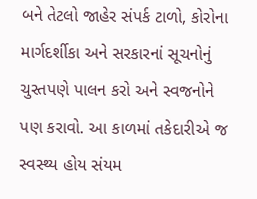બને તેટલો જાહેર સંપર્ક ટાળો, કોરોના માર્ગદર્શીકા અને સરકારનાં સૂચનોનું ચુસ્તપણે પાલન કરો અને સ્વજનોને પણ કરાવો. આ કાળમાં તકેદારીએ જ સ્વસ્થ્ય હોય સંયમ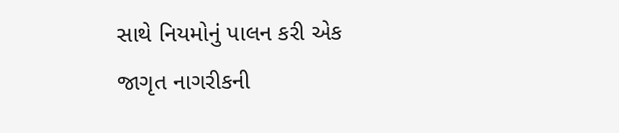સાથે નિયમોનું પાલન કરી એક જાગૃત નાગરીકની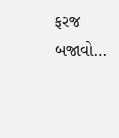ફરજ બજાવો…